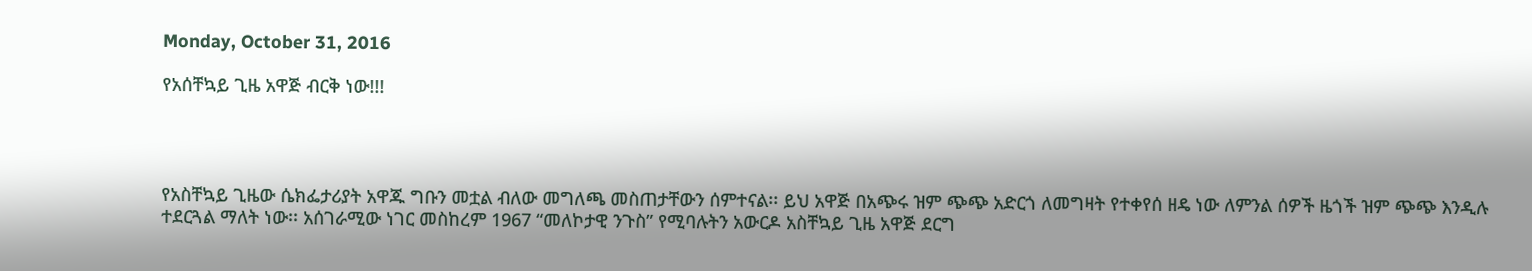Monday, October 31, 2016

የአሰቸኳይ ጊዜ አዋጅ ብርቅ ነው!!!




የአስቸኳይ ጊዜው ሴክፌታሪያት አዋጁ ግቡን መቷል ብለው መግለጫ መስጠታቸውን ሰምተናል፡፡ ይህ አዋጅ በአጭሩ ዝም ጭጭ አድርጎ ለመግዛት የተቀየሰ ዘዴ ነው ለምንል ሰዎች ዜጎች ዝም ጭጭ እንዲሉ ተደርጓል ማለት ነው፡፡ አሰገራሚው ነገር መስከረም 1967 “መለኮታዊ ንጉስ” የሚባሉትን አውርዶ አስቸኳይ ጊዜ አዋጅ ደርግ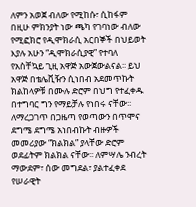ለምን አወጀ ብለው የሚከሱ፣ ሲከፋም በዚሁ ምክንያት ነው ጫካ የገባነው ብለው የሚፎክሮ የዲሞክራሲ አርበኞች በህይወት እያሉ አሁን “ዲሞክራሲያዊ” የተባለ የአስቸኳይ ጊዚ አዋጅ አውጀውልናል፡፡ ይህ አዋጅ በቴሌቪዥን ሲነበብ አደመጥኩት ክልከላዎቹ በሙሉ ድሮም በህግ የተፈቀዱ በተግባር ግን የማይቻሉ የነበሩ ናቸው፡፡ ለማረጋገጥ በጋዜጣ የወጣውን በጥሞና ደግሜ ደግሜ አነበብኩት ብዙዎች መመሪያው “ክልክል” ያላቸው ድሮም ወደፊትም ክልክል ናቸው፡፡ ለምሣሌ ንብረት ማውደም፣ ሰው መግደል፣ ያልተፈቀደ የሠራዊት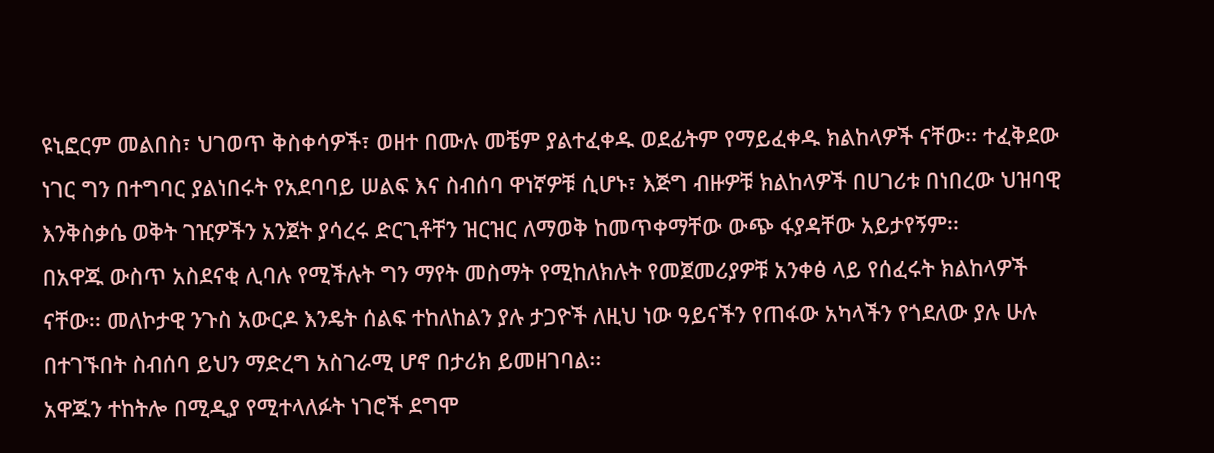ዩኒፎርም መልበስ፣ ህገወጥ ቅስቀሳዎች፣ ወዘተ በሙሉ መቼም ያልተፈቀዱ ወደፊትም የማይፈቀዱ ክልከላዎች ናቸው፡፡ ተፈቅደው ነገር ግን በተግባር ያልነበሩት የአደባባይ ሠልፍ እና ስብሰባ ዋነኛዎቹ ሲሆኑ፣ እጅግ ብዙዎቹ ክልከላዎች በሀገሪቱ በነበረው ህዝባዊ እንቅስቃሴ ወቅት ገዢዎችን አንጀት ያሳረሩ ድርጊቶቸን ዝርዝር ለማወቅ ከመጥቀማቸው ውጭ ፋያዳቸው አይታየኝም፡፡
በአዋጁ ውስጥ አስደናቂ ሊባሉ የሚችሉት ግን ማየት መስማት የሚከለክሉት የመጀመሪያዎቹ አንቀፅ ላይ የሰፈሩት ክልከላዎች ናቸው፡፡ መለኮታዊ ንጉስ አውርዶ እንዴት ሰልፍ ተከለከልን ያሉ ታጋዮች ለዚህ ነው ዓይናችን የጠፋው አካላችን የጎደለው ያሉ ሁሉ በተገኙበት ስብሰባ ይህን ማድረግ አስገራሚ ሆኖ በታሪክ ይመዘገባል፡፡
አዋጁን ተከትሎ በሚዲያ የሚተላለፉት ነገሮች ደግሞ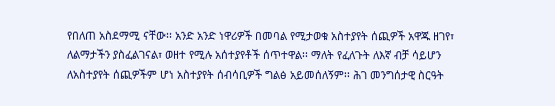የበለጠ አስደማሚ ናቸው፡፡ አንድ አንድ ነዋሪዎች በመባል የሚታወቁ አስተያየት ሰጪዎች አዋጁ ዘገየ፣ ለልማታችን ያስፈልገናል፣ ወዘተ የሚሉ አሰተያየቶች ሰጥተዋል፡፡ ማለት የፈለጉት ለእኛ ብቻ ሳይሆን ለአስተያየት ሰጪዎችም ሆነ አስተያየት ሰብሳቢዎች ግልፅ አይመሰለኝም፡፡ ሕገ መንግሰታዊ ስርዓት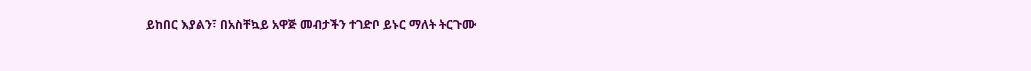ይከበር እያልን፣ በአስቸኳይ አዋጅ መብታችን ተገድቦ ይኑር ማለት ትርጉሙ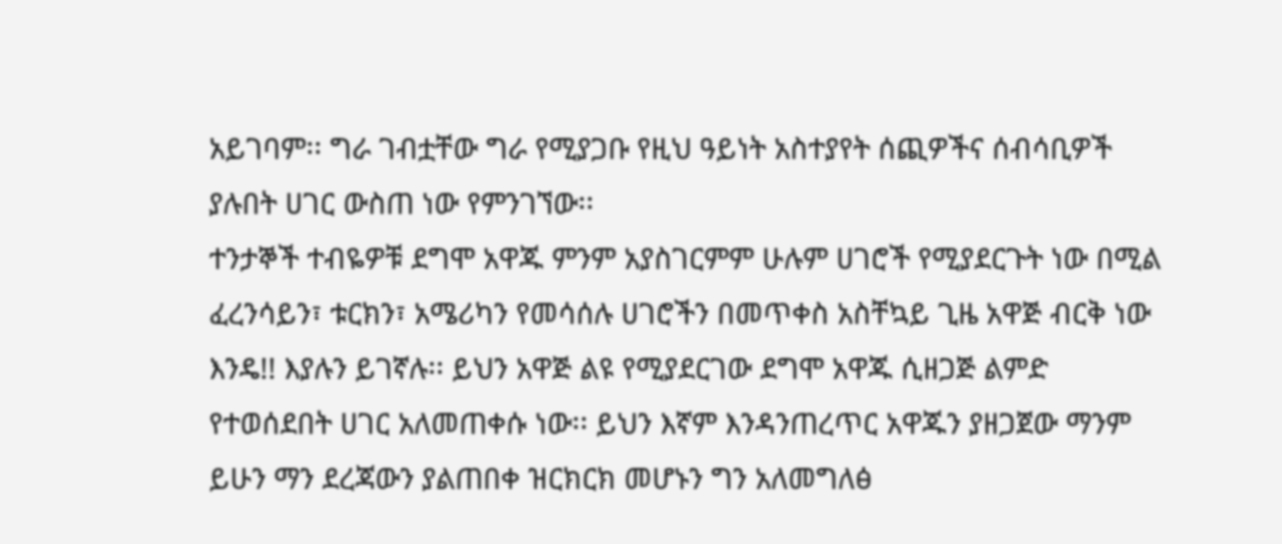አይገባም፡፡ ግራ ገብቷቸው ግራ የሚያጋቡ የዚህ ዓይነት አስተያየት ሰጪዎችና ሰብሳቢዎች ያሉበት ሀገር ውስጠ ነው የምንገኘው፡፡
ተንታኞች ተብዬዎቹ ደግሞ አዋጁ ምንም አያስገርምም ሁሉም ሀገሮች የሚያደርጉት ነው በሚል ፈረንሳይን፣ ቱርክን፣ አሜሪካን የመሳሰሉ ሀገሮችን በመጥቀስ አስቸኳይ ጊዜ አዋጅ ብርቅ ነው እንዴ!! እያሉን ይገኛሉ፡፡ ይህን አዋጅ ልዩ የሚያደርገው ደግሞ አዋጁ ሲዘጋጅ ልምድ የተወሰደበት ሀገር አለመጠቀሱ ነው፡፡ ይህን እኛም እንዳንጠረጥር አዋጁን ያዘጋጀው ማንም ይሁን ማን ደረጃውን ያልጠበቀ ዝርክርክ መሆኑን ግን አለመግለፅ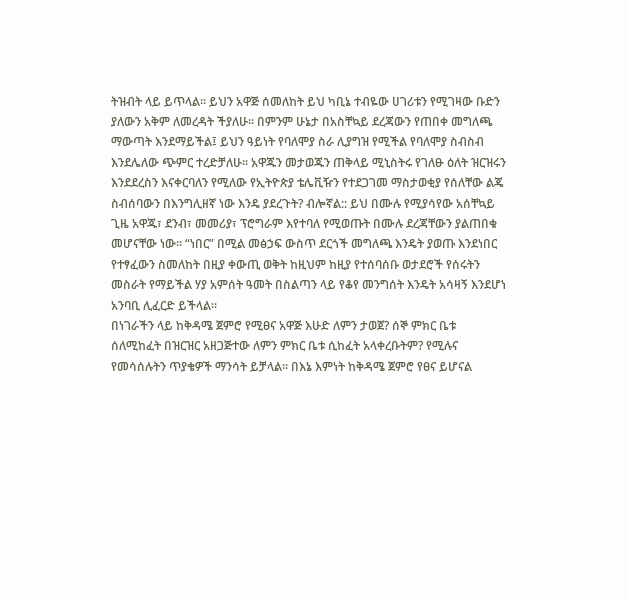ትዝብት ላይ ይጥላል፡፡ ይህን አዋጅ ሰመለከት ይህ ካቢኔ ተብዬው ሀገሪቱን የሚገዛው ቡድን ያለውን አቅም ለመረዳት ችያለሁ፡፡ በምንም ሁኔታ በአስቸኳይ ደረጃውን የጠበቀ መግለጫ ማውጣት እንደማይችል፤ ይህን ዓይነት የባለሞያ ስራ ሊያግዝ የሚችል የባለሞያ ስብስብ እንደሌለው ጭምር ተረድቻለሁ፡፡ አዋጁን መታወጁን ጠቅላይ ሚኒስትሩ የገለፁ ዕለት ዝርዝሩን እንደደረስን እናቀርባለን የሚለው የኢትዮጵያ ቴሌቪዥን የተደጋገመ ማስታወቂያ የሰለቸው ልጄ ስብሰባውን በእንግሊዘኛ ነው እንዴ ያደረጉት? ብሎኛል:: ይህ በሙሉ የሚያሳየው አሰቸኳይ ጊዜ አዋጁ፣ ደንብ፣ መመሪያ፣ ፕሮግራም እየተባለ የሚወጡት በሙሉ ደረጃቸውን ያልጠበቁ መሆናቸው ነው፡፡ “ነበር” በሚል መፅኃፍ ውስጥ ደርጎች መግለጫ እንዴት ያወጡ እንደነበር የተፃፈውን ስመለከት በዚያ ቀውጢ ወቅት ከዚህም ከዚያ የተሰባሰቡ ወታደሮች የሰሩትን መስራት የማይችል ሃያ አምሰት ዓመት በስልጣን ላይ የቆየ መንግሰት እንዴት አሳዛኝ እንደሆነ አንባቢ ሊፈርድ ይችላል፡፡
በነገራችን ላይ ከቅዳሜ ጀምሮ የሚፀና አዋጅ እሁድ ለምን ታወጀ? ሰኞ ምክር ቤቱ ሰለሚከፈት በዝርዝር አዘጋጅተው ለምን ምክር ቤቱ ሲከፈት አላቀረቡትም? የሚሉና የመሳሰሉትን ጥያቄዎች ማንሳት ይቻላል፡፡ በእኔ እምነት ከቅዳሜ ጀምሮ የፀና ይሆናል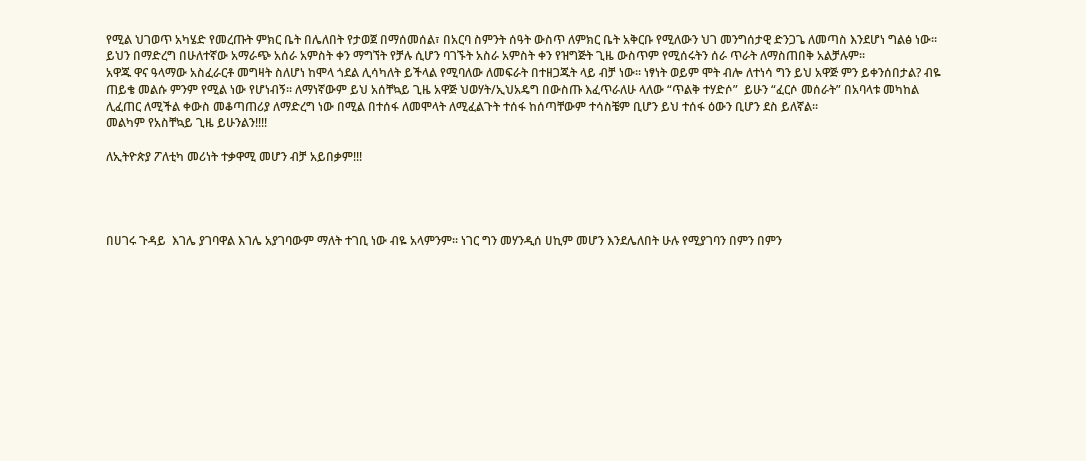የሚል ህገወጥ አካሄድ የመረጡት ምክር ቤት በሌለበት የታወጀ በማሰመሰል፣ በአርባ ስምንት ሰዓት ውስጥ ለምክር ቤት አቅርቡ የሚለውን ህገ መንግሰታዊ ድንጋጌ ለመጣስ እንደሆነ ግልፅ ነው፡፡ ይህን በማድረግ በሁለተኛው አማራጭ አሰራ አምስት ቀን ማግኘት የቻሉ ሲሆን ባገኙት አስራ አምስት ቀን የዝግጅት ጊዜ ውስጥም የሚሰሩትን ሰራ ጥራት ለማስጠበቅ አልቻሉም፡፡
አዋጁ ዋና ዓላማው አስፈራርቶ መግዛት ስለሆነ ከሞላ ጎደል ሊሳካለት ይችላል የሚባለው ለመፍራት በተዘጋጁት ላይ ብቻ ነው፡፡ ነፃነት ወይም ሞት ብሎ ለተነሳ ግን ይህ አዋጅ ምን ይቀንሰበታል? ብዬ ጠይቄ መልሱ ምንም የሚል ነው የሆነብኝ፡፡ ለማነኛውም ይህ አሰቸኳይ ጊዜ አዋጅ ህወሃት/ኢህአዴግ በውስጡ እፈጥራለሁ ላለው “ጥልቅ ተሃድሶ”  ይሁን “ፈርሶ መሰራት” በአባላቱ መካከል ሊፈጠር ለሚችል ቀውስ መቆጣጠሪያ ለማድረግ ነው በሚል በተሰፋ ለመሞላት ለሚፈልጉት ተሰፋ ከሰጣቸውም ተሳስቼም ቢሆን ይህ ተሰፋ ዕውን ቢሆን ደስ ይለኛል፡፡
መልካም የአስቸኳይ ጊዜ ይሁንልን!!!!

ለኢትዮጵያ ፖለቲካ መሪነት ተቃዋሚ መሆን ብቻ አይበቃም!!!




በሀገሩ ጉዳይ  እገሌ ያገባዋል እገሌ አያገባውም ማለት ተገቢ ነው ብዬ አላምንም፡፡ ነገር ግን መሃንዲሰ ሀኪም መሆን እንደሌለበት ሁሉ የሚያገባን በምን በምን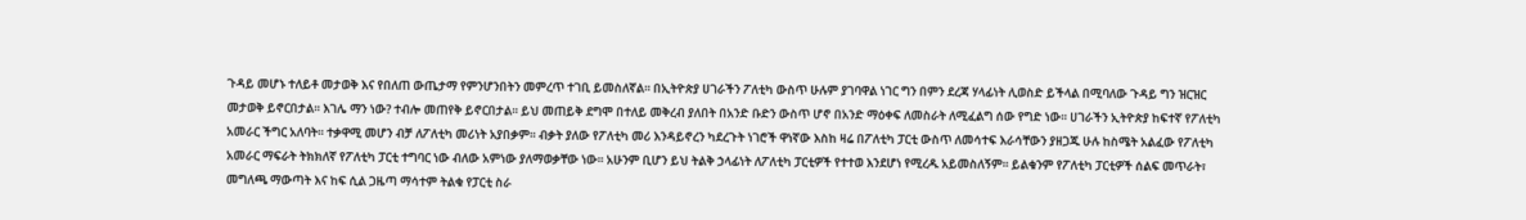ጉዳይ መሆኑ ተለይቶ መታወቅ እና የበለጠ ውጤታማ የምንሆንበትን መምረጥ ተገቢ ይመስለኛል፡፡ በኢትዮጵያ ሀገራችን ፖለቲካ ውስጥ ሁሉም ያገባዋል ነገር ግን በምን ደረጃ ሃላፊነት ሊወስድ ይችላል በሚባለው ጉዳይ ግን ዝርዝር መታወቅ ይኖርበታል፡፡ እገሌ ማን ነው? ተብሎ መጠየቅ ይኖርበታል፡፡ ይህ መጠይቅ ደግሞ በተለይ መቅረብ ያለበት በአንድ ቡድን ውስጥ ሆኖ በአንድ ማዕቀፍ ለመስራት ለሚፈልግ ሰው የግድ ነው፡፡ ሀገራችን ኢትዮጵያ ከፍተኛ የፖለቲካ አመራር ችግር አለባት፡፡ ተቃዋሚ መሆን ብቻ ለፖለቲካ መሪነት አያበቃም፡፡ ብቃት ያለው የፖለቲካ መሪ እንዳይኖረን ካደረጉት ነገሮች ዋነኛው እስከ ዛሬ በፖለቲካ ፓርቲ ውስጥ ለመሳተፍ እራሳቸውን ያዘጋጁ ሁሉ ከስሜት አልፈው የፖለቲካ አመራር ማፍራት ትክክለኛ የፖለቲካ ፓርቲ ተግባር ነው ብለው አምነው ያለማወቃቸው ነው፡፡ አሁንም ቢሆን ይህ ትልቅ ኃላፊነት ለፖለቲካ ፓርቲዎች የተተወ እንደሆነ የሚረዱ አይመስለኝም፡፡ ይልቁንም የፖለቲካ ፓርቲዎች ሰልፍ መጥራት፣ መግለጫ ማውጣት እና ከፍ ሲል ጋዜጣ ማሳተም ትልቁ የፓርቲ ስራ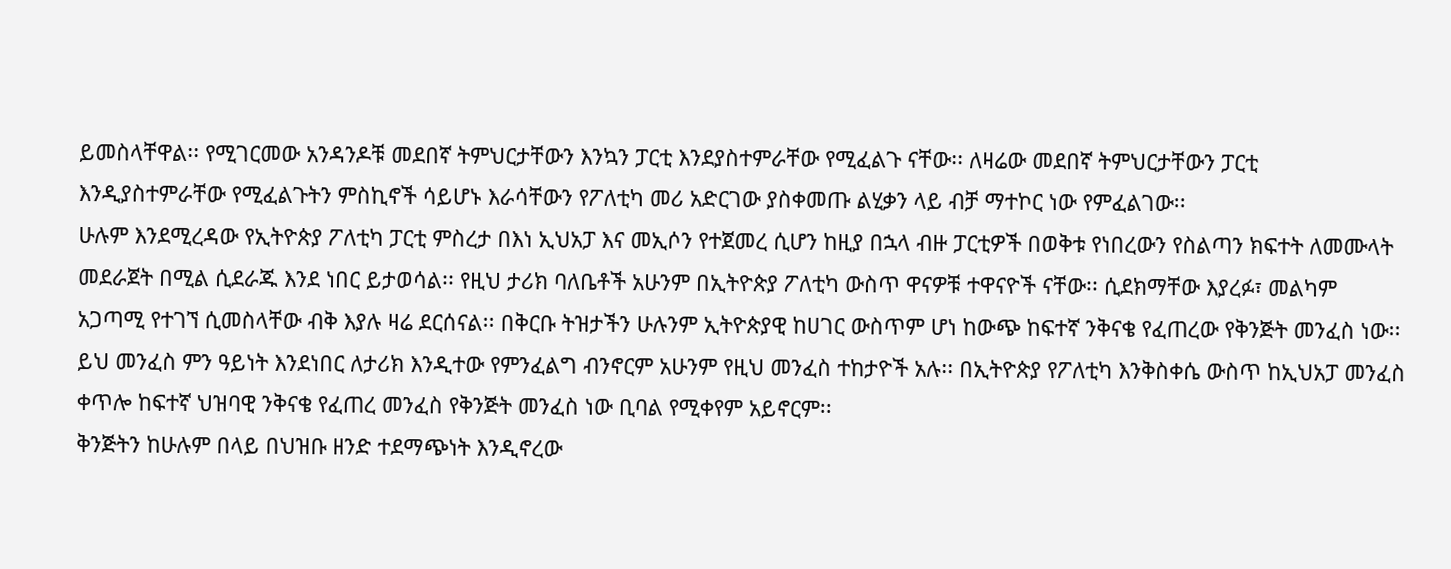ይመስላቸዋል፡፡ የሚገርመው አንዳንዶቹ መደበኛ ትምህርታቸውን እንኳን ፓርቲ እንደያስተምራቸው የሚፈልጉ ናቸው፡፡ ለዛሬው መደበኛ ትምህርታቸውን ፓርቲ እንዲያስተምራቸው የሚፈልጉትን ምስኪኖች ሳይሆኑ እራሳቸውን የፖለቲካ መሪ አድርገው ያስቀመጡ ልሂቃን ላይ ብቻ ማተኮር ነው የምፈልገው፡፡
ሁሉም እንደሚረዳው የኢትዮጵያ ፖለቲካ ፓርቲ ምስረታ በእነ ኢህአፓ እና መኢሶን የተጀመረ ሲሆን ከዚያ በኋላ ብዙ ፓርቲዎች በወቅቱ የነበረውን የስልጣን ክፍተት ለመሙላት መደራጀት በሚል ሲደራጁ እንደ ነበር ይታወሳል፡፡ የዚህ ታሪክ ባለቤቶች አሁንም በኢትዮጵያ ፖለቲካ ውስጥ ዋናዎቹ ተዋናዮች ናቸው፡፡ ሲደክማቸው እያረፉ፣ መልካም አጋጣሚ የተገኘ ሲመስላቸው ብቅ እያሉ ዛሬ ደርሰናል፡፡ በቅርቡ ትዝታችን ሁሉንም ኢትዮጵያዊ ከሀገር ውስጥም ሆነ ከውጭ ከፍተኛ ንቅናቄ የፈጠረው የቅንጅት መንፈስ ነው፡፡ ይህ መንፈስ ምን ዓይነት እንደነበር ለታሪክ እንዲተው የምንፈልግ ብንኖርም አሁንም የዚህ መንፈስ ተከታዮች አሉ፡፡ በኢትዮጵያ የፖለቲካ እንቅስቀሴ ውስጥ ከኢህአፓ መንፈስ ቀጥሎ ከፍተኛ ህዝባዊ ንቅናቄ የፈጠረ መንፈስ የቅንጅት መንፈስ ነው ቢባል የሚቀየም አይኖርም፡፡
ቅንጅትን ከሁሉም በላይ በህዝቡ ዘንድ ተደማጭነት እንዲኖረው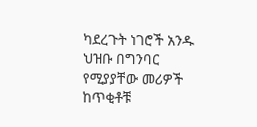ካደረጉት ነገሮች አንዱ ህዝቡ በግንባር የሚያያቸው መሪዎች ከጥቂቶቹ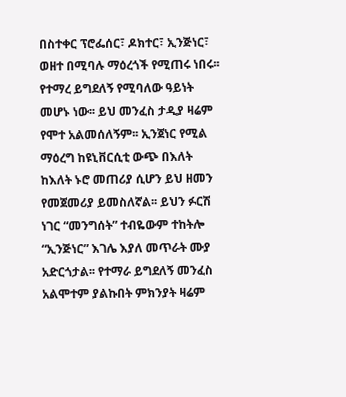በስተቀር ፕሮፌሰር፣ ዶክተር፣ ኢንጅነር፣ ወዘተ በሚባሉ ማዕረጎች የሚጠሩ ነበሩ፡፡ የተማረ ይግደለኝ የሚባለው ዓይነት መሆኑ ነው፡፡ ይህ መንፈስ ታዲያ ዛሬም የሞተ አልመሰለኝም፡፡ ኢንጀነር የሚል ማዕረግ ከዩኒቨርሲቲ ውጭ በእለት ከእለት ኑሮ መጠሪያ ሲሆን ይህ ዘመን የመጀመሪያ ይመስለኛል፡፡ ይህን ፉርሽ ነገር “መንግሰት” ተብዬውም ተከትሎ “ኢንጅነር” እገሌ እያለ መጥራት ሙያ አድርጎታል፡፡ የተማራ ይግደለኝ መንፈስ አልሞተም ያልኩበት ምክንያት ዛሬም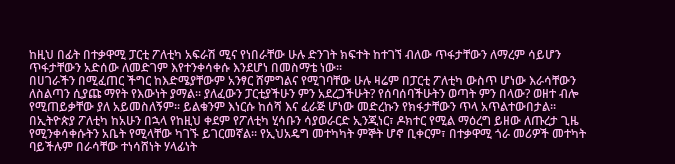ከዚህ በፊት በተቃዋሚ ፓርቲ ፖለቲካ አፍራሽ ሚና የነበራቸው ሁሉ ድንገት ክፍተት ከተገኘ ብለው ጥፋታቸውን ለማረም ሳይሆን ጥፋታቸውን አድሰው ለመድገም እየተንቀሳቀሱ እንደሆነ በመስማቴ ነው፡፡
በሀገራችን በሚፈጠር ችግር ከእድሜያቸውም አንፃር ሸምግልና የሚገባቸው ሁሉ ዛሬም በፓርቲ ፖለቲካ ውስጥ ሆነው እራሳቸውን ለስልጣን ሲያጩ ማየት የእውነት ያማል፡፡ ያለፈውን ፓርቲያችሁን ምን አደረጋችሁት? የሰባሰባችሁትን ወጣት ምን በላው? ወዘተ ብሎ የሚጠይቃቸው ያለ አይመስለኝም፡፡ ይልቁንም እነርሱ ከሰሻ እና ፈራጅ ሆነው መድረኩን የክፋታቸውን ጥላ አጥልተውበታል፡፡
በኢትዮጵያ ፖለቲካ ከአሁን በኋላ የከዚህ ቀደም የፖለቲካ ሂሳቡን ሳያወራርድ ኢንጂነር፣ ዶክተር የሚል ማዕረግ ይዘው ለጡረታ ጊዜ የሚንቀሳቀሱትን አቤት የሚላቸው ካገኙ ይገርመኛል፡፡ የኢህአዴግ መተካካት ምኞት ሆኖ ቢቀርም፣ በተቃዋሚ ጎራ መሪዎች መተካት ባይችሉም በራሳቸው ተነሳሸነት ሃላፊነት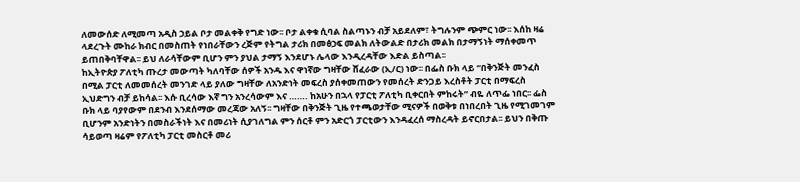ለመውሰድ ለሚመጣ አዲስ ኃይል ቦታ መልቀቅ የግድ ነው፡፡ ቦታ ልቀቁ ሲባል ስልጣኑን ብቻ አይደለም፣ ትግሉንም ጭምር ነው፡፡ እሰከ ዛሬ ላደረጉት ሙከራ ክብር በመስጠት የነበራቸውን ረጅም የትግል ታሪክ በመፅኃፍ መልክ ለትውልድ በታሪክ መልክ በታማኝነት ማሰቀመጥ ይጠበቅባቸዋል፡፡ ይህ ለራሳቸውም ቢሆን ምን ያህል ታማኝ እንደሆኑ ሌላው እንዲረዳቸው እድል ይስጣል፡፡
ከኢትዮጵያ ፖለቲካ ጡረታ መውጣት ካለባቸው ሰዎች አንዱ እና ዋነኛው ግዛቸው ሸፈራው (ኢ/ር) ነው፡፡ በፌስ ቡክ ላይ “በቅንጅት መንፈስ በሚል ፓርቲ ለመመሰረት መንገድ ላይ ያለው ግዛቸው ለአንድነት መፍረስ ያሰቀመጠውን የመሰረት ድንጋይ እረስቶት ፓርቲ በማፍረስ ኢህድግን ብቻ ይከሳል፡፡ እሱ ቢረሳው እኛ ግን አንረሳውም እና ……. ከአሁን በኋላ የፓርቲ ፖለቲካ ቢቀርበት ምከሩት” ብዬ ለጥፌ ነበር፡፡ ፌስ ቡክ ላይ ባያየውም በደንብ እንደሰማው መረጃው አለኝ፡፡ ግዛቸው በቅንጅት ጊዜ የተጫወታቸው ሚናዎች በወቅቱ በነበረበት ጊዜ የሚገመገም ቢሆንም አንድነትን በመስራችነት እና በመሪነት ሲያገለግል ምን ሰርቶ ምን አድርጎ ፓርቲውን እንዳፈረሰ ማስረዳት ይኖርበታል፡፡ ይህን በቅጡ ሳይወጣ ዛሬም የፖለቲካ ፓርቲ መስርቶ መሪ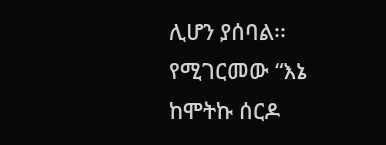ሊሆን ያሰባል፡፡ የሚገርመው “እኔ ከሞትኩ ሰርዶ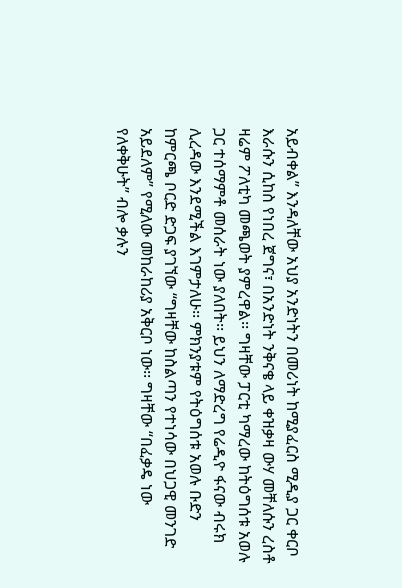አይብቀል” እንዳለቸው አህያ አንድነትን በመሪነት ከሚያፈርስ ሚዲያ ጋር ቀርቦ እራሱን ሲከስ የነበረ ጀግና፣ በአንድነት ንቅናቄ ላይ ቀዝቃዛ ውሃ መቸለሱን ረስቶ ዛሬም ፖለቲካ መጫወት ያምረዋል፡፡ ግዛቸው ፓርቲ ካማረው ከትዕግሰቱ አወሉ ጋር ተሰማምቶ መሰራት ነው ያለበት፡፡ ይህን ለማድረግ የሬዲዮ ፋናው ብሩክ ሊረዳው እንደሚችል እገምታለሁ፡፡ ምክንያቱም የትዕግሰቱ አወሉ ቡድን ከምርጫ ቦርድ ድጋፍ ያገኘው “ግዛቸው ከስልጣን የተነሳው በህጋዊ መንገድ አይደለም” የሚለው መከራከሪያ አቅርቦ ነው፡፡ ግዛቸው “በፈቃዴ ነው የለቀቅሁት” ብሎ ቃሉን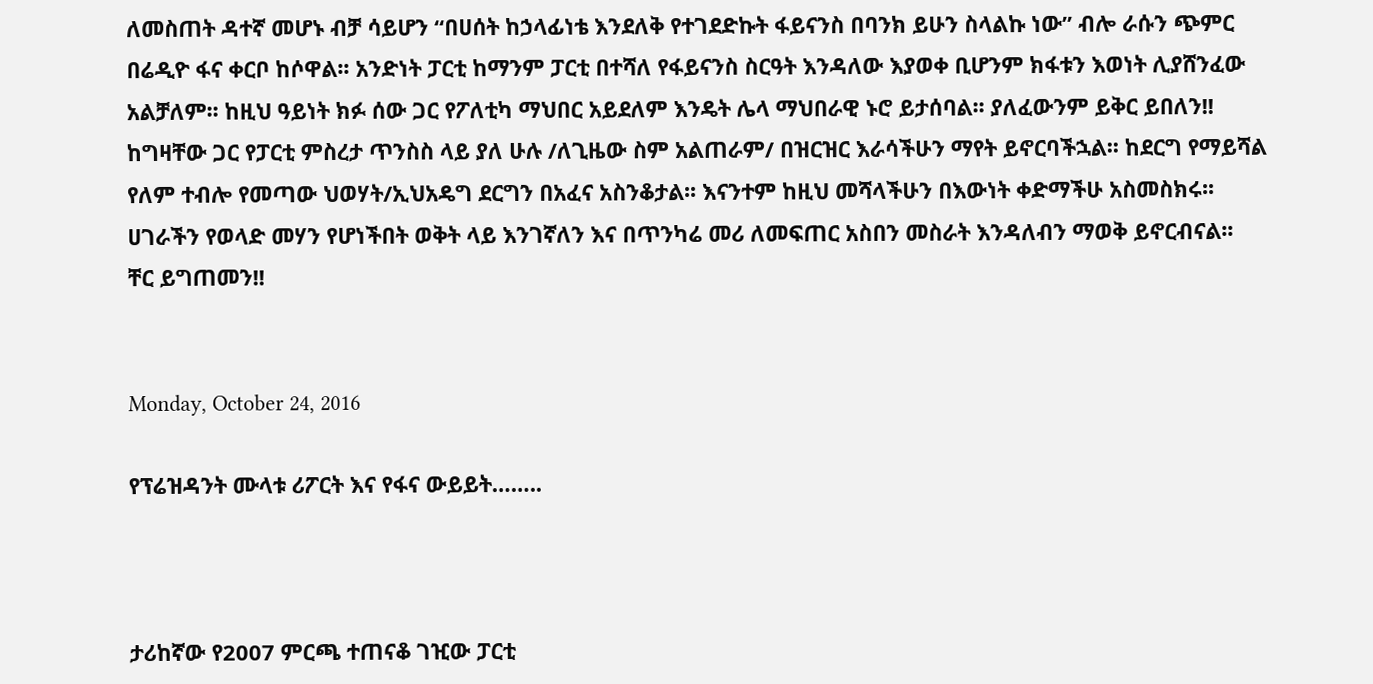ለመስጠት ዳተኛ መሆኑ ብቻ ሳይሆን “በሀሰት ከኃላፊነቴ እንደለቅ የተገደድኩት ፋይናንስ በባንክ ይሁን ስላልኩ ነው” ብሎ ራሱን ጭምር በሬዲዮ ፋና ቀርቦ ከሶዋል፡፡ አንድነት ፓርቲ ከማንም ፓርቲ በተሻለ የፋይናንስ ስርዓት እንዳለው እያወቀ ቢሆንም ክፋቱን እወነት ሊያሸንፈው አልቻለም፡፡ ከዚህ ዓይነት ክፉ ሰው ጋር የፖለቲካ ማህበር አይደለም እንዴት ሌላ ማህበራዊ ኑሮ ይታሰባል፡፡ ያለፈውንም ይቅር ይበለን!!
ከግዛቸው ጋር የፓርቲ ምስረታ ጥንስስ ላይ ያለ ሁሉ /ለጊዜው ስም አልጠራም/ በዝርዝር እራሳችሁን ማየት ይኖርባችኋል፡፡ ከደርግ የማይሻል የለም ተብሎ የመጣው ህወሃት/ኢህአዴግ ደርግን በአፈና አስንቆታል፡፡ እናንተም ከዚህ መሻላችሁን በእውነት ቀድማችሁ አስመስክሩ፡፡ ሀገራችን የወላድ መሃን የሆነችበት ወቅት ላይ እንገኛለን እና በጥንካሬ መሪ ለመፍጠር አስበን መስራት እንዳለብን ማወቅ ይኖርብናል፡፡
ቸር ይግጠመን!!


Monday, October 24, 2016

የፕሬዝዳንት ሙላቱ ሪፖርት እና የፋና ውይይት……..



ታሪከኛው የ2007 ምርጫ ተጠናቆ ገዢው ፓርቲ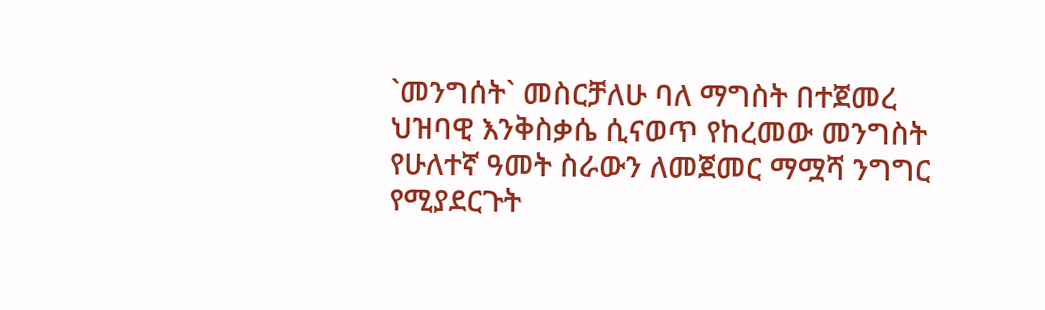`መንግሰት` መስርቻለሁ ባለ ማግስት በተጀመረ ህዝባዊ እንቅስቃሴ ሲናወጥ የከረመው መንግስት የሁለተኛ ዓመት ስራውን ለመጀመር ማሟሻ ንግግር የሚያደርጉት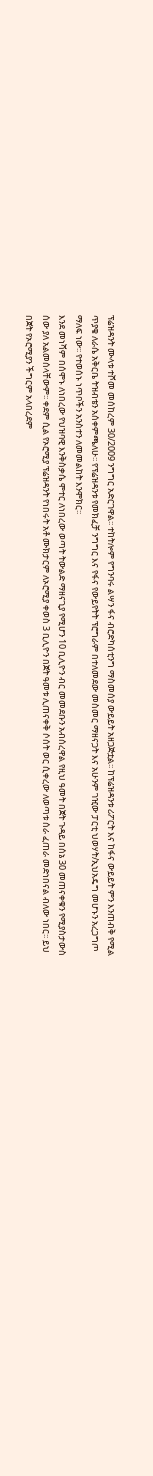ፕሬዝዳንት ሙላቱ ተሾመ መሰከረም 30/2009 ንግግር አድርገዋል፡፡ ተከትሎም የግንባሩ ልሣን ፋና ብሮድካሰቲንግ ማስመሰያ ውይይት አዘጋጅቷል፡፡ ከፕሬዝዳንቱ ሪፖርት እና ከፋና ውይይት ምን እንጠብቅ የሚል ጥያቄ ለራሴ አቅርቤ ትዝብቴን አሰቀምጫለሁ፡፡ የፕሬዝዳንቱ የመክፈቻ ንግግር እና የፋና የውይየትት ፕሮግራም በተለመደው መስመር ማዘናጋት እና አሁንም ገዢው ፓርቲ ህወሃት/ኢህአዴግ መሆኑን አረጋግጦ ማለፍ ነው፡፡ የተወሰኑ ነጥቦችን አንስተን ለመመልከት እንሞክር፡፡
እንደ መነሻም በሰሞኑ ለነበረው የህዝባዊ እንቅስቃሴ ሞተር ለነበረው ወጣት ትውልድ ማዘናጊያ የሚሆን 10 ቢሊዮን ብር መመደቡን አብሰረዋል የዚህ ዓመት በጀት ጉዳይ በሰኔ 30 መጠናቀቁን የሚያስታውስ ሰው ያለ አልመሰላቸውም፡፡ ቀደም ሲል የኦሮሚያ ፕሬዝዳንት የነበሩት አቶ ሙክታርም ለኦሮሚያ ቀወስ 3 ቢሊዮን በጀት ዓመቱ ሊጠናቀቅ ሶሰት ወር ሲቀረው ለወጣቱ ሰራ ፈጠራ መድነበናል ብለው ነበር፡፡ ይህ በጀት የኦሮሚያን ችግርም አላበረደም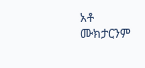አቶ ሙክታርንም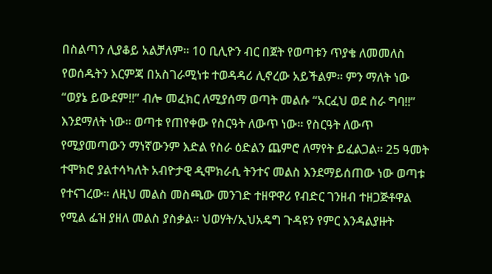በስልጣን ሊያቆይ አልቻለም፡፡ 10 ቢሊዮን ብር በጀት የወጣቱን ጥያቄ ለመመለስ የወሰዱትን እርምጃ በአስገራሚነቱ ተወዳዳሪ ሊኖረው አይችልም፡፡ ምን ማለት ነው “ወያኔ ይውደም!!” ብሎ መፈክር ለሚያሰማ ወጣት መልሱ “አርፈህ ወደ ስራ ግባ!!” እንደማለት ነው፡፡ ወጣቱ የጠየቀው የስርዓት ለውጥ ነው፡፡ የስርዓት ለውጥ የሚያመጣውን ማነኛውንም እድል የስራ ዕድልን ጨምሮ ለማየት ይፈልጋል፡፡ 25 ዓመት ተሞክሮ ያልተሳካለት አብዮታዊ ዲሞክራሲ ትንተና መልስ እንደማይሰጠው ነው ወጣቱ የተናገረው፡፡ ለዚህ መልስ መስጫው መንገድ ተዘዋዋሪ የብድር ገንዘብ ተዘጋጅቶዋል የሚል ፌዝ ያዘለ መልስ ያስቃል፡፡ ህወሃት/ኢህአዴግ ጉዳዩን የምር እንዳልያዙት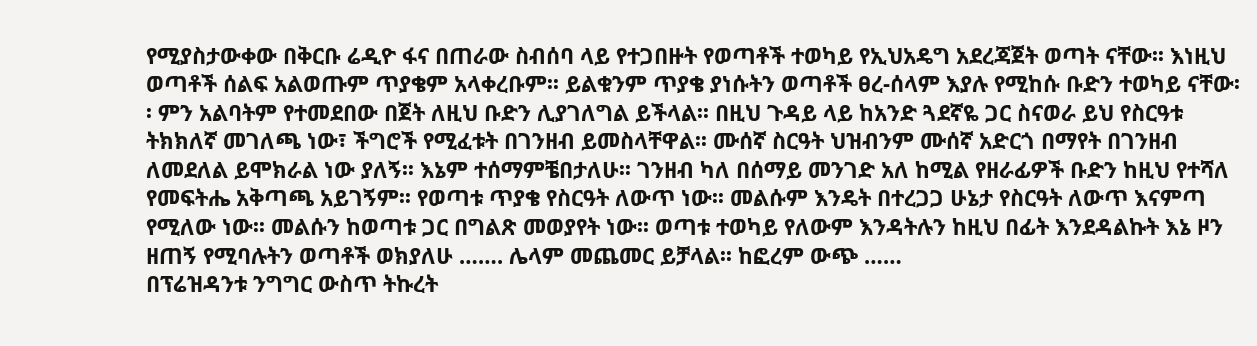የሚያስታውቀው በቅርቡ ሬዲዮ ፋና በጠራው ስብሰባ ላይ የተጋበዙት የወጣቶች ተወካይ የኢህአዴግ አደረጃጀት ወጣት ናቸው፡፡ እነዚህ ወጣቶች ሰልፍ አልወጡም ጥያቄም አላቀረቡም፡፡ ይልቁንም ጥያቄ ያነሱትን ወጣቶች ፀረ-ሰላም እያሉ የሚከሱ ቡድን ተወካይ ናቸው፡፡ ምን አልባትም የተመደበው በጀት ለዚህ ቡድን ሊያገለግል ይችላል፡፡ በዚህ ጉዳይ ላይ ከአንድ ጓደኛዬ ጋር ስናወራ ይህ የስርዓቱ ትክክለኛ መገለጫ ነው፣ ችግሮች የሚፈቱት በገንዘብ ይመስላቸዋል፡፡ ሙሰኛ ስርዓት ህዝብንም ሙሰኛ አድርጎ በማየት በገንዘብ ለመደለል ይሞክራል ነው ያለኝ፡፡ እኔም ተሰማምቼበታለሁ፡፡ ገንዘብ ካለ በሰማይ መንገድ አለ ከሚል የዘራፊዎች ቡድን ከዚህ የተሻለ የመፍትሔ አቅጣጫ አይገኝም፡፡ የወጣቱ ጥያቄ የስርዓት ለውጥ ነው፡፡ መልሱም እንዴት በተረጋጋ ሁኔታ የስርዓት ለውጥ እናምጣ የሚለው ነው፡፡ መልሱን ከወጣቱ ጋር በግልጽ መወያየት ነው፡፡ ወጣቱ ተወካይ የለውም እንዳትሉን ከዚህ በፊት እንደዳልኩት እኔ ዞን ዘጠኝ የሚባሉትን ወጣቶች ወክያለሁ ……. ሌላም መጨመር ይቻላል፡፡ ከፎረም ውጭ ……
በፕሬዝዳንቱ ንግግር ውስጥ ትኩረት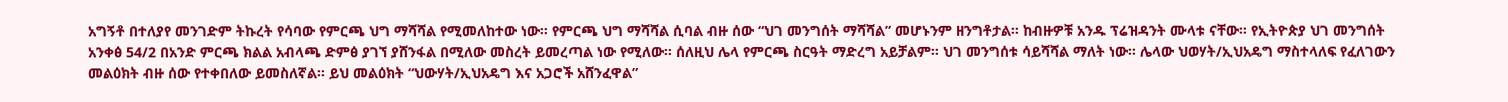አግኝቶ በተለያየ መንገድም ትኩረት የሳባው የምርጫ ህግ ማሻሻል የሚመለከተው ነው፡፡ የምርጫ ህግ ማሻሻል ሲባል ብዙ ሰው “ህገ መንግሰት ማሻሻል” መሆኑንም ዘንግቶታል፡፡ ከብዙዎቹ አንዱ ፕሬዝዳንት ሙላቱ ናቸው፡፡ የኢትዮጵያ ህገ መንግሰት አንቀፅ 54/2 በአንድ ምርጫ ክልል አብላጫ ድምፅ ያገኘ ያሸንፋል በሚለው መስረት ይመረጣል ነው የሚለው፡፡ ሰለዚህ ሌላ የምርጫ ስርዓት ማድረግ አይቻልም፡፡ ህገ መንግሰቱ ሳይሻሻል ማለት ነው፡፡ ሌላው ህወሃት/ኢህአዴግ ማስተላለፍ የፈለገውን መልዕክት ብዙ ሰው የተቀበለው ይመስለኛል፡፡ ይህ መልዕክት “ህውሃት/ኢህአዴግ እና አጋሮች አሸንፈዋል”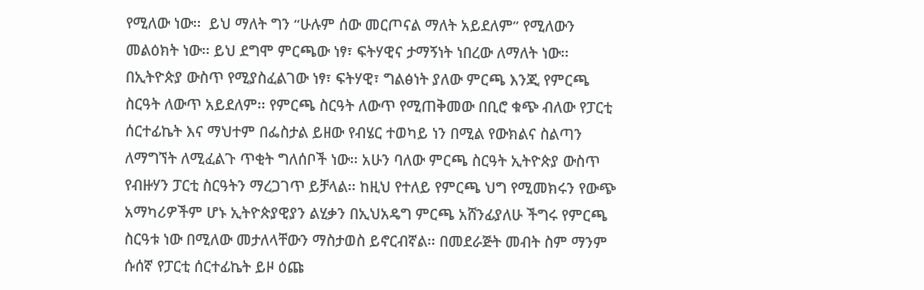የሚለው ነው፡፡  ይህ ማለት ግን “ሁሉም ሰው መርጦናል ማለት አይደለም” የሚለውን መልዕክት ነው፡፡ ይህ ደግሞ ምርጫው ነፃ፣ ፍትሃዊና ታማኝነት ነበረው ለማለት ነው፡፡ በኢትዮጵያ ውስጥ የሚያስፈልገው ነፃ፣ ፍትሃዊ፣ ግልፅነት ያለው ምርጫ እንጂ የምርጫ ስርዓት ለውጥ አይደለም፡፡ የምርጫ ስርዓት ለውጥ የሚጠቅመው በቢሮ ቁጭ ብለው የፓርቲ ሰርተፊኬት እና ማህተም በፌስታል ይዘው የብሄር ተወካይ ነን በሚል የውክልና ስልጣን ለማግኘት ለሚፈልጉ ጥቂት ግለሰቦች ነው፡፡ አሁን ባለው ምርጫ ስርዓት ኢትዮጵያ ውስጥ የብዙሃን ፓርቲ ስርዓትን ማረጋገጥ ይቻላል፡፡ ከዚህ የተለይ የምርጫ ህግ የሚመክሩን የውጭ አማካሪዎችም ሆኑ ኢትዮጵያዊያን ልሂቃን በኢህአዴግ ምርጫ አሸንፊያለሁ ችግሩ የምርጫ ስርዓቱ ነው በሚለው መታለላቸውን ማስታወስ ይኖርብኛል፡፡ በመደራጅት መብት ስም ማንም ሱሰኛ የፓርቲ ሰርተፊኬት ይዞ ዕጩ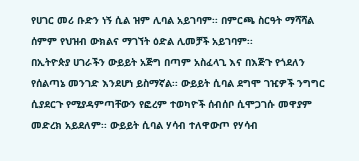የሀገር መሪ ቡድን ነኝ ሲል ዝም ሊባል አይገባም፡፡ በምርጫ ስርዓት ማሻሻል ሰምም የህዝብ ውክልና ማገኘት ዕድል ሊመቻች አይገባም፡፡
በኢትዮጵያ ሀገራችን ውይይት አጅግ በጣም አስፈላጊ እና በእጅጉ የጎደለን የሰልጣኔ መንገድ እንደሆነ ይስማኛል፡፡ ውይይት ሲባል ደግሞ ገዢዎች ንግግር ሲያደርጉ የሚያዳምጣቸውን የፎረም ተወካዮች ሰብሰቦ ሲሞጋገሱ መዋያም መድረክ አይደለም፡፡ ውይይት ሲባል ሃሳብ ተለዋውጦ የሃሳብ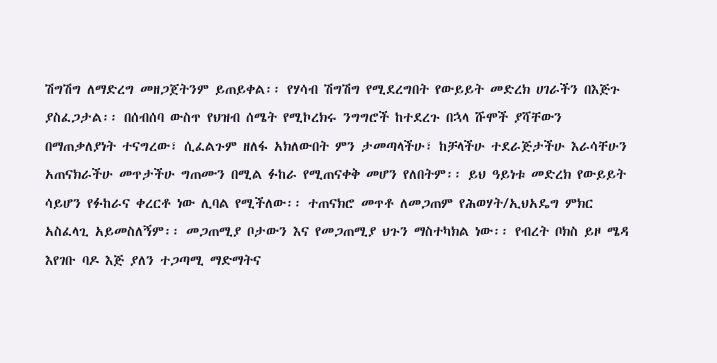ሽግሽግ ለማድረግ መዘጋጀትንም ይጠይቀል፡፡ የሃሳብ ሽግሽግ የሚደረግበት የውይይት መድረክ ሀገራችን በእጅጉ ያስፈጋታል፡፡ በሰብሰባ ውስጥ የህዝብ ሰሜት የሚኮረክሩ ንግግሮች ከተደረጉ በኋላ ሹሞች ያሻቸውን በማጠቃለያነት ተናግረው፣ ሲፈልጉም ዘለፋ አክለውበት ምን ታመጣላችሁ፣ ከቻላችሁ ተደራጅታችሁ እራሳቸሁን አጠናክራችሁ መጥታችሁ ግጠሙን በሚል ፉከራ የሚጠናቀቅ መሆን የለበትም፡፡ ይህ ዓይነቱ መድረክ የውይይት ሳይሆን የፉከራና ቀረርቶ ነው ሊባል የሚችለው፡፡ ተጠናክሮ መጥቶ ለመጋጠም የሕወሃት/ኢህአዴግ ምክር አስፈላጊ አይመስለኝም፡፡ መጋጠሚያ ቦታውን እና የመጋጠሚያ ህጉን ማስተካክል ነው፡፡ የብረት ቦክስ ይዞ ሜዳ እየገቡ ባዶ እጅ ያለን ተጋጣሚ ማድማትና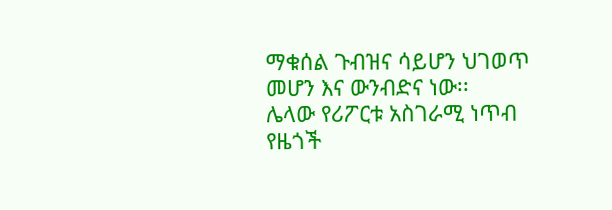ማቁሰል ጉብዝና ሳይሆን ህገወጥ መሆን እና ውንብድና ነው፡፡
ሌላው የሪፖርቱ አስገራሚ ነጥብ የዜጎች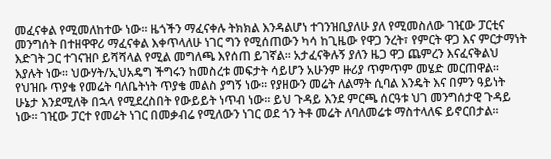መፈናቀል የሚመለከተው ነው፡፡ ዜጎችን ማፈናቀሉ ትክክል እንዳልሆነ ተገንዝቢያለሁ ያለ የሚመስለው ገዢው ፓርቲና መንግሰት በተዘዋዋሪ ማፈናቀል እቀጥላለሁ ነገር ግን የሚሰጠውን ካሳ ከጊዜው የዋጋ ንረት፣ የምርት ዋጋ እና ምርታማነት እድገት ጋር ተገናዝቦ ይሻሻላል የሚል መግለጫ እየሰጠ ይገኛል፡፡ አታፈናቅሉኝ ያለን ዜጋ ዋጋ ጨምረን እናፈናቅልህ እያሉት ነው፡፡ ህውሃት/ኢህአዴግ ችግሩን ከመስረቱ መፍታት ሳይሆን አሁንም ዙሪያ ጥምጥም መሄድ መርጠዋል፡፡ የህዝቡ ጥያቄ የመሬት ባለቤትነት ጥያቄ መልስ ያግኝ ነው፡፡ የያዘውን መሬት ለልማት ሲባል እንዴት እና በምን ዓይነት ሁኔታ እንደሚለቅ በኋላ የሚደረስበት የውይይት ነጥብ ነው፡፡ ይህ ጉዳይ እንደ ምርጫ ሰርዓቱ ህገ መንግሰታዊ ጉዳይ ነው፡፡ ገዢው ፓርተ የመሬት ነገር በመቃብሬ የሚለውን ነገር ወደ ጎን ትቶ መሬት ለባለመሬቱ ማስተላለፍ ይኖርበታል፡፡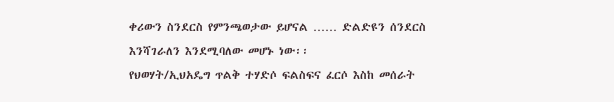ቀሪውን ስንደርስ የምንጫወታው ይሆናል …… ድልድዩን ሰንደርስ እንሻገራለን እንደሚባለው መሆኑ ነው፡፡
የህወሃት/ኢህአዴግ ጥልቅ ተሃድሶ ፍልስፍና ፈርሶ እስከ መሰራት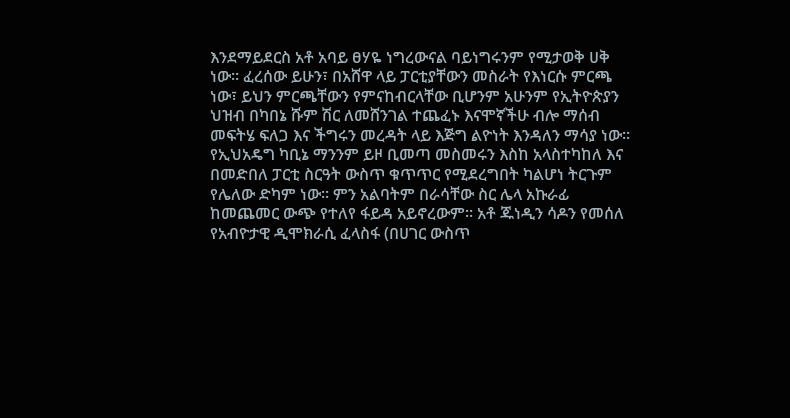እንደማይደርስ አቶ አባይ ፀሃዬ ነግረውናል ባይነግሩንም የሚታወቅ ሀቅ ነው፡፡ ፈረሰው ይሁን፣ በአሸዋ ላይ ፓርቲያቸውን መስራት የእነርሱ ምርጫ ነው፣ ይህን ምርጫቸውን የምናከብርላቸው ቢሆንም አሁንም የኢትዮጵያን ህዝብ በካበኔ ሹም ሽር ለመሸንገል ተጨፈኑ እናሞኛችሁ ብሎ ማሰብ መፍትሄ ፍለጋ እና ችግሩን መረዳት ላይ እጅግ ልዮነት እንዳለን ማሳያ ነው፡፡ የኢህአዴግ ካቢኔ ማንንም ይዞ ቢመጣ መስመሩን እስከ አላስተካከለ እና በመድበለ ፓርቲ ስርዓት ውስጥ ቁጥጥር የሚደረግበት ካልሆነ ትርጉም የሌለው ድካም ነው፡፡ ምን አልባትም በራሳቸው ስር ሌላ አኩራፊ ከመጨመር ውጭ የተለየ ፋይዳ አይኖረውም፡፡ አቶ ጁነዲን ሳዶን የመሰለ የአብዮታዊ ዲሞክራሲ ፈላስፋ (በሀገር ውስጥ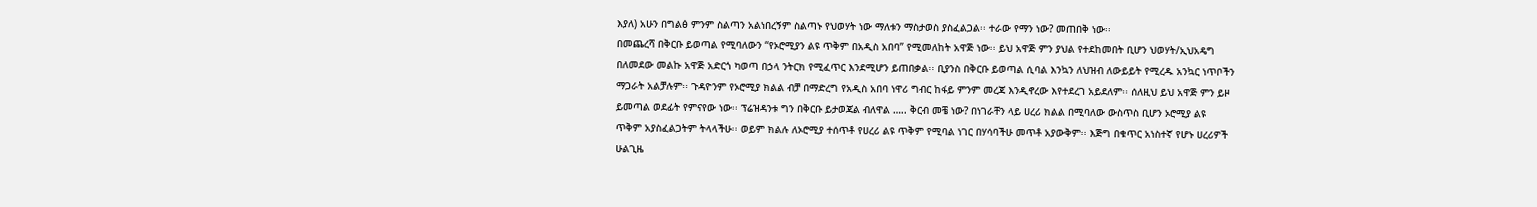እያለ) አሁን በግልፅ ምንም ስልጣን አልነበረኝም ስልጣኑ የህወሃት ነው ማለቱን ማስታወስ ያስፈልጋል፡፡ ተራው የማን ነው? መጠበቅ ነው፡፡
በመጨረሻ በቅርቡ ይወጣል የሚባለውን “የኦሮሚያን ልዩ ጥቅም በአዲስ አበባ” የሚመለከት አዋጅ ነው፡፡ ይህ አዋጅ ምን ያህል የተደከመበት ቢሆን ህወሃት/ኢህአዴግ በለመደው መልኩ አዋጅ አድርጎ ካወጣ በኃላ ንትርክ የሚፈጥር እንደሚሆን ይጠበቃል፡፡ ቢያንስ በቅርቡ ይወጣል ሲባል እንኳን ለህዝብ ለውይይት የሚረዱ አንኳር ነጥቦችን ማጋራት አልቻሉም፡፡ ጉዳዮንም የኦሮሚያ ክልል ብቻ በማድረግ የአዲስ አበባ ነዋሪ ግብር ከፋይ ምንም መረጃ እንዲኖረው እየተደረገ አይደለም፡፡ ሰለዚህ ይህ አዋጅ ምን ይዞ ይመጣል ወደፊት የምናየው ነው፡፡ ፕሬዝዳንቱ ግን በቅርቡ ይታወጃል ብለዋል ….. ቅርብ መቼ ነው? በነገራቸን ላይ ሀረሪ ክልል በሚባለው ውስጥስ ቢሆን ኦሮሚያ ልዩ ጥቅም አያስፈልጋትም ትላላችሁ፡፡ ወይም ክልሉ ለኦሮሚያ ተሰጥቶ የሀረሪ ልዩ ጥቅም የሚባል ነገር በሃሳባችሁ መጥቶ አያውቅም፡፡ እጅግ በቁጥር አነስተኛ የሆኑ ሀረሪዎች ሁልጊዜ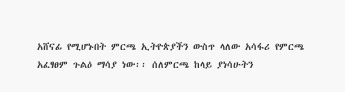አሸናፊ የሚሆኑበት ምርጫ ኢትዮጵያችን ውስጥ ላለው አሳፋሪ የምርጫ አፈፃፀም ጉልዕ ማሳያ ነው፡፡ ሰለምርጫ ከላይ ያነሳሁትን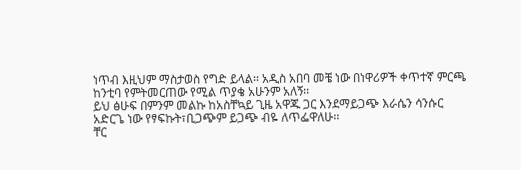ነጥብ እዚህም ማስታወስ የግድ ይላል፡፡ አዲስ አበባ መቼ ነው በነዋሪዎች ቀጥተኛ ምርጫ ከንቲባ የምትመርጠው የሚል ጥያቄ አሁንም አለኝ፡፡
ይህ ፅሁፍ በምንም መልኩ ከአስቸኳይ ጊዜ አዋጁ ጋር እንደማይጋጭ እራሴን ሳንሱር አድርጌ ነው የፃፍኩት፣ቢጋጭም ይጋጭ ብዬ ለጥፌዋለሁ፡፡
ቸር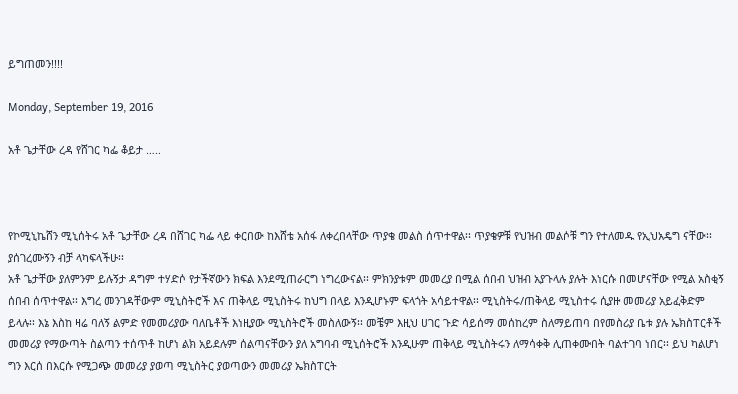ይግጠመን!!!!

Monday, September 19, 2016

አቶ ጌታቸው ረዳ የሸገር ካፌ ቆይታ …..



የኮሚኒኬሸን ሚኒሰትሩ አቶ ጌታቸው ረዳ በሸገር ካፌ ላይ ቀርበው ከእሸቴ አሰፋ ለቀረበላቸው ጥያቄ መልስ ሰጥተዋል፡፡ ጥያቄዎቹ የህዝብ መልሶቹ ግን የተለመዱ የኢህአዴግ ናቸው፡፡ ያሰገረሙኝን ብቻ ላካፍላችሁ፡፡
አቶ ጌታቸው ያለምንም ይሉኝታ ዳግም ተሃድሶ የታችኛውን ክፍል እንደሚጠራርግ ነግረውናል፡፡ ምክንያቱም መመረያ በሚል ሰበብ ህዝብ አያጉላሉ ያሉት እነርሱ በመሆናቸው የሚል አስቂኝ ሰበብ ሰጥተዋል፡፡ እግረ መንገዳቸውም ሚኒስትሮች እና ጠቅላይ ሚኒስትሩ ከህግ በላይ እንዲሆኑም ፍላጎት አሳይተዋል፡፡ ሚኒስትሩ/ጠቅላይ ሚኒስተሩ ሲያዙ መመሪያ አይፈቅድም ይላሉ፡፡ እኔ እስከ ዛሬ ባለኝ ልምድ የመመሪያው ባለቤቶች እነዚያው ሚኒስትሮች መስለውኝ፡፡ መቼም እዚህ ሀገር ጉድ ሳይሰማ መሰከረም ስለማይጠባ በየመስሪያ ቤቱ ያሉ ኤክስፐርቶች መመሪያ የማውጣት ስልጣን ተሰጥቶ ከሆነ ልክ አይደሉም ሰልጣናቸውን ያለ አግባብ ሚኒሰትሮች እንዲሁም ጠቅላይ ሚኒስትሩን ለማሳቀቅ ሊጠቀሙበት ባልተገባ ነበር፡፡ ይህ ካልሆነ ግን እርሰ በእርሱ የሚጋጭ መመሪያ ያወጣ ሚኒስትር ያወጣውን መመሪያ ኤክስፐርት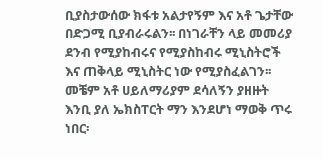ቢያስታውሰው ክፋቱ አልታየኝም እና አቶ ጌታቸው በድጋሚ ቢያብራሩልን፡፡ በነገራቸን ላይ መመሪያ ደንብ የሚያከብሩና የሚያስከብሩ ሚኒስትሮች እና ጠቅላይ ሚኒስትር ነው የሚያስፈልገን፡፡ መቼም አቶ ሀይለማሪያም ደሳለኝን ያዘዙት እንቢ ያለ ኤክስፐርት ማን እንደሆነ ማወቅ ጥሩ ነበር፡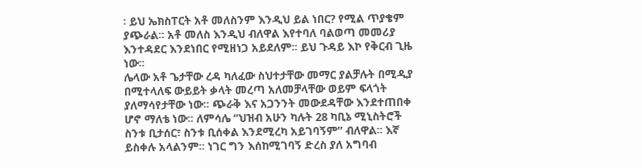፡ ይህ ኤክስፐርት አቶ መለስንም እንዲህ ይል ነበር? የሚል ጥያቄም ያጭራል፡፡ አቶ መለስ እንዲህ ብለዋል እየተባለ ባልወጣ መመሪያ እንተዳደር እንደነበር የሚዘነጋ አይደለም፡፡ ይህ ጉዳይ እኮ የቅርብ ጊዜ ነው፡፡
ሌላው አቶ ጌታቸው ረዳ ካለፈው ስህተታቸው መማር ያልቻሉት በሚዲያ በሚተላለፍ ውይይት ቃላት መረጣ አለመቻላቸው ወይም ፍላጎት ያለማሳየታቸው ነው፡፡ ጭራቅ እና አጋንንት መውደዳቸው እንደተጠበቀ ሆኖ ማለቴ ነው፡፡ ለምሳሌ “ህዝብ አሁን ካሉት 28 ካቢኔ ሚኒስትሮች ስንቱ ቢታሰር፣ ስንቱ ቢሰቀል እንደሚረካ አይገባኝም” ብለዋል፡፡ እኛ ይስቀሉ አላልንም፡፡ ነገር ግን እሰከሚገባኝ ድረስ ያለ አግባብ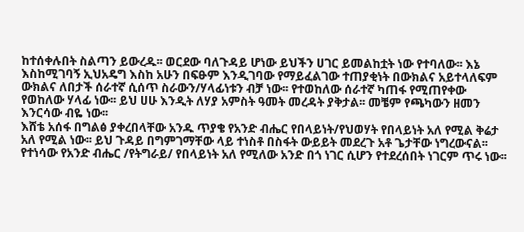ከተሰቀሉበት ስልጣን ይውረዱ፡፡ ወርደው ባለጉዳይ ሆነው ይህችን ሀገር ይመልከቷት ነው የተባለው፡፡ እኔ እስከሚገባኝ ኢህአዴግ እስከ አሁን በፍፁም እንዲገባው የማይፈልገው ተጠያቂነት በውክልና አይተላለፍም ውክልና ለበታች ሰራተኛ ሲሰጥ ስራውን/ሃላፊነቱን ብቻ ነው፡፡ የተወከለው ሰራተኛ ካጠፋ የሚጠየቀው የወከለው ሃላፊ ነው፡፡ ይህ ሀሁ እንዲት ለሃያ አምስት ዓመት መረዳት ያቅታል፡፡ መቼም የጫካውን ዘመን እንርሳው ብዬ ነው፡፡
እሸቴ አሰፋ በግልፅ ያቀረበላቸው አንዱ ጥያቄ የአንድ ብሔር የበላይነት/የህወሃት የበላይነት አለ የሚል ቅሬታ አለ የሚል ነው፡፡ ይህ ጉዳይ በግምገማቸው ላይ ተነስቶ በስፋት ውይይት መደረጉ አቶ ጌታቸው ነግረውናል፡፡ የተነሳው የአንድ ብሔር /የትግራይ/ የበላይነት አለ የሚለው አንድ በጎ ነገር ሲሆን የተደረሰበት ነገርም ጥሩ ነው፡፡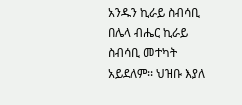አንዱን ኪራይ ስብሳቢ በሌላ ብሔር ኪራይ ስብሳቢ መተካት አይደለም፡፡ ህዝቡ እያለ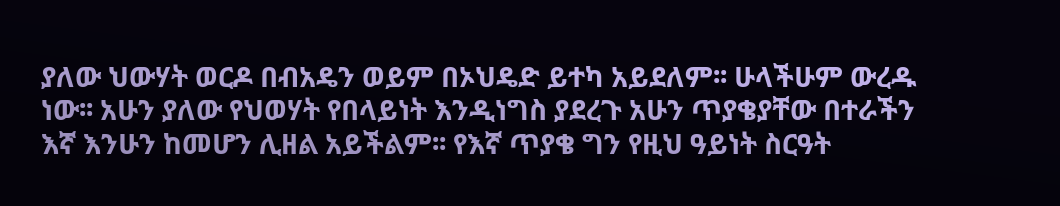ያለው ህውሃት ወርዶ በብአዴን ወይም በኦህዴድ ይተካ አይደለም፡፡ ሁላችሁም ውረዱ ነው፡፡ አሁን ያለው የህወሃት የበላይነት እንዲነግስ ያደረጉ አሁን ጥያቄያቸው በተራችን እኛ እንሁን ከመሆን ሊዘል አይችልም፡፡ የእኛ ጥያቄ ግን የዚህ ዓይነት ስርዓት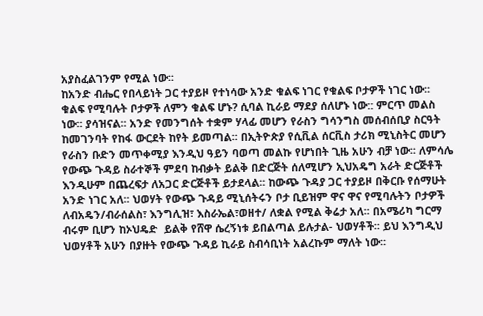አያስፈልገንም የሚል ነው፡፡
ከአንድ ብሔር የበላይነት ጋር ተያይዞ የተነሳው አንድ ቁልፍ ነገር የቁልፍ ቦታዎች ነገር ነው፡፡ ቁልፍ የሚባሉት ቦታዎች ለምን ቁልፍ ሆኑ? ሲባል ኪራይ ማደያ ሰለሆኑ ነው:: ምርጥ መልስ ነው፡፡ ያሳዝናል፡፡ አንድ የመንግሰት ተቋም ሃላፊ መሆን የራስን ግሳንግስ መሰብሰቢያ ስርዓት ከመገንባት የከፋ ውርደት ከየት ይመጣል፡፡ በኢትዮጵያ የሲቪል ሰርቪስ ታሪክ ሚኒስትር መሆን የራስን ቡድን መጥቀሚያ እንዲህ ዓይን ባወጣ መልኩ የሆነበት ጊዜ አሁን ብቻ ነው፡፡ ለምሳሌ የውጭ ጉዳይ ስራተኞች ምደባ ከብቃት ይልቅ በድርጅት ሰለሚሆን ኢህአዴግ አራት ድርጅቶች እንዲሁም በጨረፍታ ለአጋር ድርጅቶች ይታደላል፡፡ ከውጭ ጉዳያ ጋር ተያይዞ በቅርቡ የሰማሁት አንድ ነገር አለ፡፡ ህወሃት የውጭ ጉዳይ ሚኒሰትሩን ቦታ ቢይዝም ዋና ዋና የሚባሉትን ቦታዎች ለብአዴን/ብራሰልስ፣ እንግሊዝ፣ እስራኤል፣ወዘተ/ ለቋል የሚል ቅሬታ አለ፡፡ በአሜሪካ ግርማ ብሩም ቢሆን ከኦህዴድ  ይልቅ የሸዋ ሴረኝነቱ ይበልጣል ይሉታል- ህወሃቶች፡፡ ይህ እንግዲህ ህወሃቶች አሁን በያዙት የውጭ ጉዳይ ኪራይ ስብሳቢነት አልረኩም ማለት ነው፡፡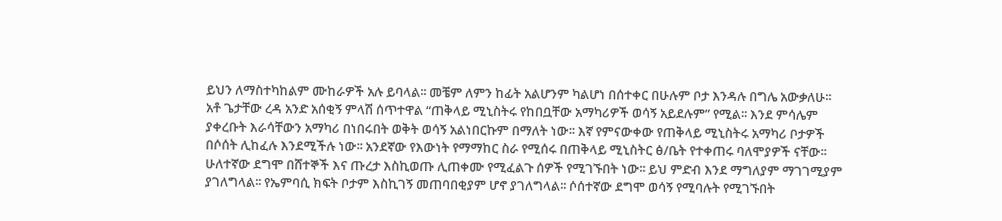ይህን ለማስተካከልም ሙከራዎች አሉ ይባላል፡፡ መቼም ለምን ከፊት አልሆንም ካልሆነ በሰተቀር በሁሉም ቦታ እንዳሉ በግሌ አውቃለሁ፡፡
አቶ ጌታቸው ረዳ አንድ አሰቂኝ ምላሽ ሰጥተዋል “ጠቅላይ ሚኒስትሩ የከበቧቸው አማካሪዎች ወሳኝ አይደሉም” የሚል፡፡ እንደ ምሳሌም ያቀረቡት እራሳቸውን አማካሪ በነበሩበት ወቅት ወሳኝ አልነበርኩም በማለት ነው፡፡ እኛ የምናውቀው የጠቅላይ ሚኒስትሩ አማካሪ ቦታዎች በሶሰት ሊከፈሉ እንደሚችሉ ነው፡፡ አንደኛው የእውነት የማማከር ስራ የሚሰሩ በጠቅላይ ሚኒስትር ፅ/ቤት የተቀጠሩ ባለሞያዎች ናቸው፡፡ ሁለተኛው ደግሞ በሸተኞች እና ጡረታ እስኪወጡ ሊጠቀሙ የሚፈልጉ ሰዎች የሚገኙበት ነው፡፡ ይህ ምድብ እንደ ማግለያም ማገገሚያም ያገለግላል፡፡ የኤምባሲ ክፍት ቦታም እስኪገኝ መጠባበቂያም ሆኖ ያገለግላል፡፡ ሶሰተኛው ደግሞ ወሳኝ የሚባሉት የሚገኙበት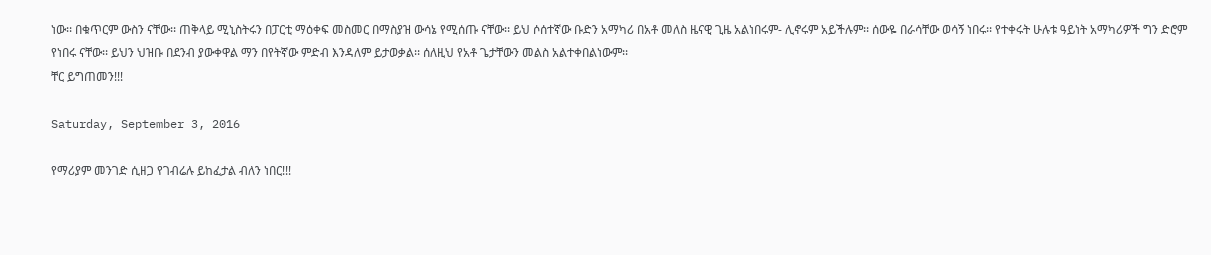ነው፡፡ በቁጥርም ውስን ናቸው፡፡ ጠቅላይ ሚኒስትሩን በፓርቲ ማዕቀፍ መስመር በማስያዝ ውሳኔ የሚሰጡ ናቸው፡፡ ይህ ሶሰተኛው ቡድን አማካሪ በአቶ መለስ ዜናዊ ጊዜ አልነበሩም- ሊኖሩም አይችሉም፡፡ ሰውዬ በራሳቸው ወሳኝ ነበሩ፡፡ የተቀሩት ሁሉቱ ዓይነት አማካሪዎች ግን ድሮም የነበሩ ናቸው፡፡ ይህን ህዝቡ በደንብ ያውቀዋል ማን በየትኛው ምድብ እንዳለም ይታወቃል፡፡ ሰለዚህ የአቶ ጌታቸውን መልስ አልተቀበልነውም፡፡
ቸር ይግጠመን!!!

Saturday, September 3, 2016

የማሪያም መንገድ ሲዘጋ የገብሬሉ ይከፈታል ብለን ነበር!!!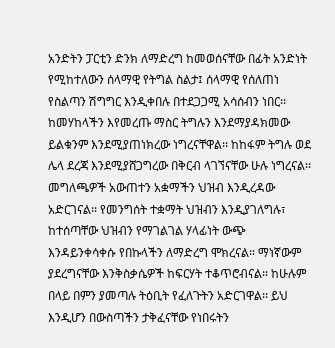አንድትን ፓርቲን ድንክ ለማድረግ ከመወሰናቸው በፊት አንድነት የሚከተለውን ሰላማዊ የትግል ስልታ፤ ሰላማዊ የሰለጠነ የስልጣን ሽግግር እንዲቀበሉ በተደጋጋሚ አሳሰብን ነበር፡፡ ከመሃከላችን እየመረጡ ማስር ትግሉን እንደማያዳክመው ይልቁንም እንደሚያጠነክረው ነግረናቸዋል፡፡ ከከፋም ትግሉ ወደ ሌላ ደረጃ እንደሚያሸጋግረው በቅርብ ላገኘናቸው ሁሉ ነግረናል፡፡ መግለጫዎች አውጠተን አቋማችን ህዝብ እንዲረዳው አድርገናል፡፡ የመንግሰት ተቋማት ህዝብን እንዲያገለግሉ፣ ከተሰጣቸው ህዝብን የማገልገል ሃላፊነት ውጭ እንዳይንቀሳቀሱ የበኩላችን ለማድረግ ሞክረናል፡፡ ማነኛውም ያደረግናቸው እንቅስቃሴዎች ከፍርሃት ተቆጥሮብናል፡፡ ከሁሉም በላይ በምን ያመጣሉ ትዕቢት የፈለጉትን አድርገዋል፡፡ ይህ እንዲሆን በውስጣችን ታቅፈናቸው የነበሩትን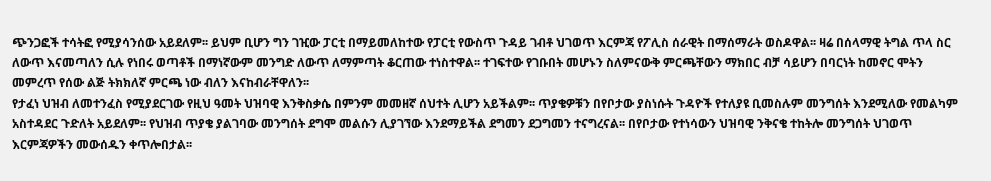ጭንጋፎች ተሳትፎ የሚያሳንሰው አይደለም፡፡ ይህም ቢሆን ግን ገዢው ፓርቲ በማይመለከተው የፓርቲ የውስጥ ጉዳይ ገብቶ ህገወጥ እርምጃ የፖሊስ ሰራዊት በማሰማራት ወስዶዋል፡፡ ዛሬ በሰላማዊ ትግል ጥላ ስር ለውጥ እናመጣለን ሲሉ የነበሩ ወጣቶች በማነኛውም መንግድ ለውጥ ለማምጣት ቆርጠው ተነስተዋል፡፡ ተገፍተው የገቡበት መሆኑን ስለምናውቅ ምርጫቸውን ማክበር ብቻ ሳይሆን በባርነት ከመኖር ሞትን መምረጥ የሰው ልጅ ትክክለኛ ምርጫ ነው ብለን እናከብራቸዋለን፡፡
የታፈነ ህዝብ ለመተንፈስ የሚያደርገው የዚህ ዓመት ህዝባዊ እንቅስቃሴ በምንም መመዘኛ ሰህተት ሊሆን አይችልም፡፡ ጥያቄዎቹን በየቦታው ያስነሱት ጉዳዮች የተለያዩ ቢመስሉም መንግሰት እንደሚለው የመልካም አስተዳደር ጉድለት አይደለም፡፡ የህዝብ ጥያቄ ያልገባው መንግሰት ደግሞ መልሱን ሊያገኘው እንደማይችል ደግመን ደጋግመን ተናግረናል፡፡ በየቦታው የተነሳውን ህዝባዊ ንቅናቄ ተከትሎ መንግሰት ህገወጥ እርምጃዎችን መውሰዱን ቀጥሎበታል፡፡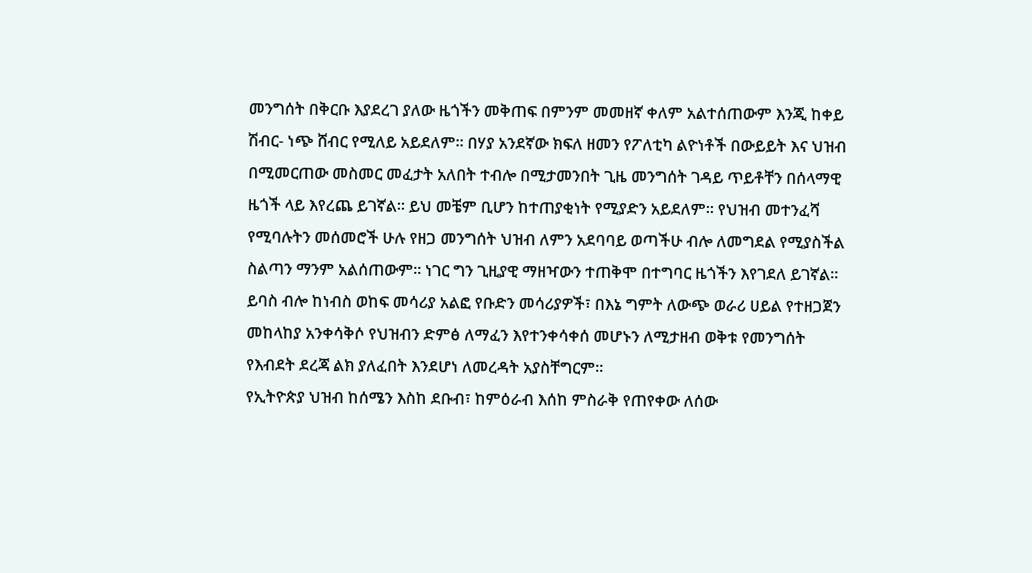መንግሰት በቅርቡ እያደረገ ያለው ዜጎችን መቅጠፍ በምንም መመዘኛ ቀለም አልተሰጠውም እንጂ ከቀይ ሽብር- ነጭ ሸብር የሚለይ አይደለም፡፡ በሃያ አንደኛው ክፍለ ዘመን የፖለቲካ ልዮነቶች በውይይት እና ህዝብ በሚመርጠው መስመር መፈታት አለበት ተብሎ በሚታመንበት ጊዜ መንግሰት ገዳይ ጥይቶቸን በሰላማዊ ዜጎች ላይ እየረጨ ይገኛል፡፡ ይህ መቼም ቢሆን ከተጠያቂነት የሚያድን አይደለም፡፡ የህዝብ መተንፈሻ የሚባሉትን መሰመሮች ሁሉ የዘጋ መንግሰት ህዝብ ለምን አደባባይ ወጣችሁ ብሎ ለመግደል የሚያስችል ስልጣን ማንም አልሰጠውም፡፡ ነገር ግን ጊዚያዊ ማዘዣውን ተጠቅሞ በተግባር ዜጎችን እየገደለ ይገኛል፡፡ ይባስ ብሎ ከነብስ ወከፍ መሳሪያ አልፎ የቡድን መሳሪያዎች፣ በእኔ ግምት ለውጭ ወራሪ ሀይል የተዘጋጀን መከላከያ አንቀሳቅሶ የህዝብን ድምፅ ለማፈን እየተንቀሳቀሰ መሆኑን ለሚታዘብ ወቅቱ የመንግሰት የእብደት ደረጃ ልክ ያለፈበት እንደሆነ ለመረዳት አያስቸግርም፡፡
የኢትዮጵያ ህዝብ ከሰሜን እስከ ደቡብ፣ ከምዕራብ እሰከ ምስራቅ የጠየቀው ለሰው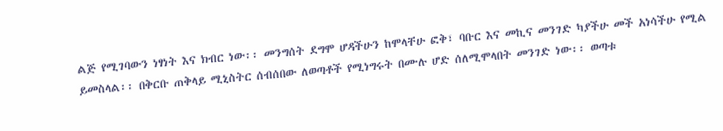ልጅ የሚገባውን ነፃነት እና ክብር ነው፡፡ መንግሰት ደግሞ ሆዳችሁን ከሞላቸሁ ፎቅ፣ ባቡር እና መኪና መንገድ ካያችሁ መች አነሳችሁ የሚል ይመስላል፡፡ በቅርቡ ጠቅላይ ሚኒስትር ሰብሰበው ለወጣቶች የሚነግሩት በሙሉ ሆድ ሰለሚሞላበት መንገድ ነው፡፡ ወጣቱ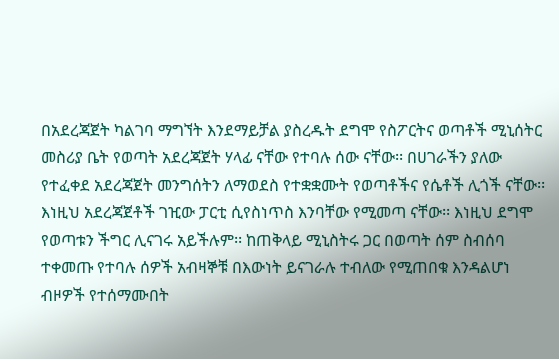በአደረጃጀት ካልገባ ማግኘት እንደማይቻል ያስረዱት ደግሞ የስፖርትና ወጣቶች ሚኒሰትር መስሪያ ቤት የወጣት አደረጃጀት ሃላፊ ናቸው የተባሉ ሰው ናቸው፡፡ በሀገራችን ያለው የተፈቀደ አደረጃጀት መንግሰትን ለማወደስ የተቋቋሙት የወጣቶችና የሴቶች ሊጎች ናቸው፡፡ እነዚህ አደረጃጀቶች ገዢው ፓርቲ ሲየስነጥስ እንባቸው የሚመጣ ናቸው፡፡ እነዚህ ደግሞ የወጣቱን ችግር ሊናገሩ አይችሉም፡፡ ከጠቅላይ ሚኒስትሩ ጋር በወጣት ሰም ስብሰባ ተቀመጡ የተባሉ ሰዎች አብዛኞቹ በእውነት ይናገራሉ ተብለው የሚጠበቁ እንዳልሆነ ብዞዎች የተሰማሙበት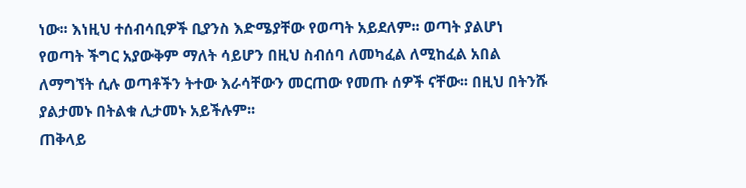ነው፡፡ እነዚህ ተሰብሳቢዎች ቢያንስ እድሜያቸው የወጣት አይደለም፡፡ ወጣት ያልሆነ የወጣት ችግር አያውቅም ማለት ሳይሆን በዚህ ስብሰባ ለመካፈል ለሚከፈል አበል ለማግኘት ሲሉ ወጣቶችን ትተው እራሳቸውን መርጠው የመጡ ሰዎች ናቸው፡፡ በዚህ በትንሹ ያልታመኑ በትልቁ ሊታመኑ አይችሉም፡፡
ጠቅላይ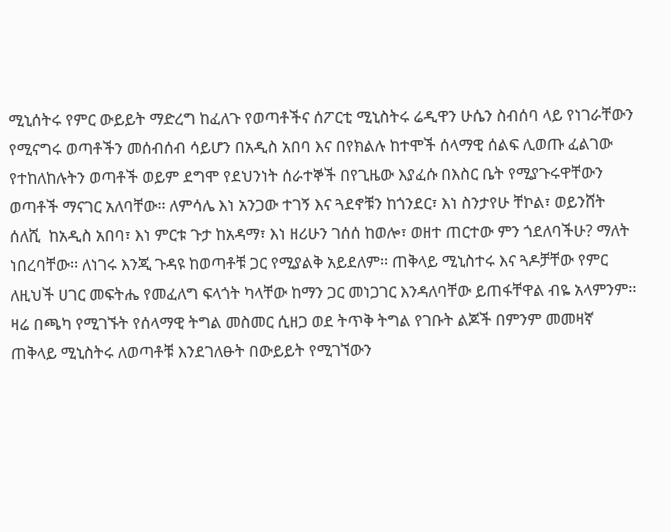ሚኒሰትሩ የምር ውይይት ማድረግ ከፈለጉ የወጣቶችና ሰፖርቲ ሚኒስትሩ ሬዲዋን ሁሴን ስብሰባ ላይ የነገራቸውን የሚናግሩ ወጣቶችን መሰብሰብ ሳይሆን በአዲስ አበባ እና በየክልሉ ከተሞች ሰላማዊ ሰልፍ ሊወጡ ፈልገው የተከለከሉትን ወጣቶች ወይም ደግሞ የደህንነት ሰራተኞች በየጊዜው እያፈሱ በእስር ቤት የሚያጉሩዋቸውን ወጣቶች ማናገር አለባቸው፡፡ ለምሳሌ እነ አንጋው ተገኝ እና ጓደኖቹን ከጎንደር፣ እነ ስንታየሁ ቸኮል፣ ወይንሸት ሰለሺ  ከአዲስ አበባ፣ እነ ምርቱ ጉታ ከአዳማ፣ እነ ዘሪሁን ገሰሰ ከወሎ፣ ወዘተ ጠርተው ምን ጎደለባችሁ? ማለት ነበረባቸው፡፡ ለነገሩ እንጂ ጉዳዩ ከወጣቶቹ ጋር የሚያልቅ አይደለም፡፡ ጠቅላይ ሚኒስተሩ እና ጓዶቻቸው የምር ለዚህች ሀገር መፍትሔ የመፈለግ ፍላጎት ካላቸው ከማን ጋር መነጋገር እንዳለባቸው ይጠፋቸዋል ብዬ አላምንም፡፡
ዛሬ በጫካ የሚገኙት የሰላማዊ ትግል መስመር ሲዘጋ ወደ ትጥቅ ትግል የገቡት ልጆች በምንም መመዛኛ ጠቅላይ ሚኒስትሩ ለወጣቶቹ እንደገለፁት በውይይት የሚገኘውን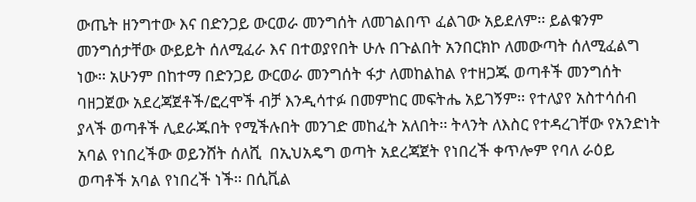ውጤት ዘንግተው እና በድንጋይ ውርወራ መንግሰት ለመገልበጥ ፈልገው አይደለም፡፡ ይልቁንም መንግሰታቸው ውይይት ሰለሚፈራ እና በተወያየበት ሁሉ በጉልበት አንበርክኮ ለመውጣት ሰለሚፈልግ ነው፡፡ አሁንም በከተማ በድንጋይ ውርወራ መንግሰት ፋታ ለመከልከል የተዘጋጁ ወጣቶች መንግሰት ባዘጋጀው አደረጃጀቶች/ፎረሞች ብቻ እንዲሳተፉ በመምከር መፍትሔ አይገኝም፡፡ የተለያየ አስተሳሰብ ያላች ወጣቶች ሊደራጁበት የሚችሉበት መንገድ መከፈት አለበት፡፡ ትላንት ለእስር የተዳረገቸው የአንድነት አባል የነበረችው ወይንሸት ሰለሺ  በኢህአዴግ ወጣት አደረጃጀት የነበረች ቀጥሎም የባለ ራዕይ ወጣቶች አባል የነበረች ነች፡፡ በሲቪል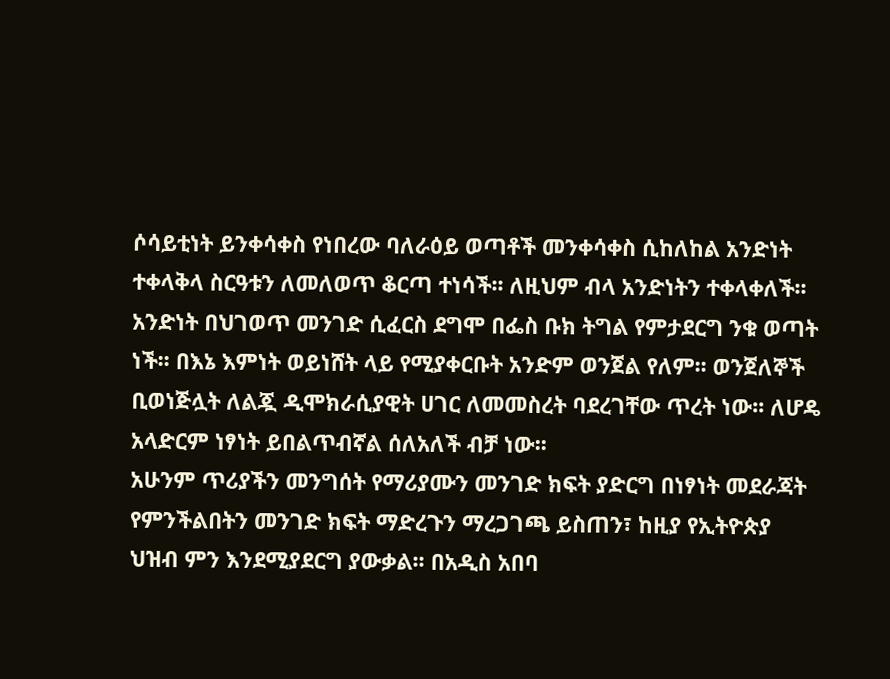ሶሳይቲነት ይንቀሳቀስ የነበረው ባለራዕይ ወጣቶች መንቀሳቀስ ሲከለከል አንድነት ተቀላቅላ ስርዓቱን ለመለወጥ ቆርጣ ተነሳች፡፡ ለዚህም ብላ አንድነትን ተቀላቀለች፡፡ አንድነት በህገወጥ መንገድ ሲፈርስ ደግሞ በፌስ ቡክ ትግል የምታደርግ ንቁ ወጣት ነች፡፡ በእኔ እምነት ወይነሸት ላይ የሚያቀርቡት አንድም ወንጀል የለም፡፡ ወንጀለኞች ቢወነጅሏት ለልጇ ዲሞክራሲያዊት ሀገር ለመመስረት ባደረገቸው ጥረት ነው፡፡ ለሆዴ አላድርም ነፃነት ይበልጥብኛል ሰለአለች ብቻ ነው፡፡
አሁንም ጥሪያችን መንግሰት የማሪያሙን መንገድ ክፍት ያድርግ በነፃነት መደራጃት የምንችልበትን መንገድ ክፍት ማድረጉን ማረጋገጫ ይስጠን፣ ከዚያ የኢትዮጵያ ህዝብ ምን እንደሚያደርግ ያውቃል፡፡ በአዲስ አበባ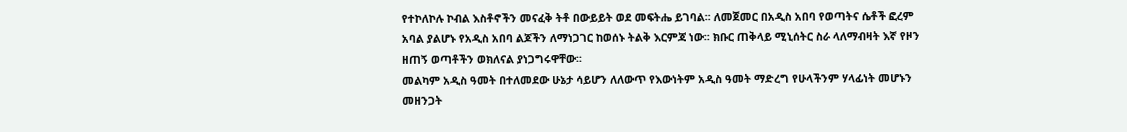የተኮለኮሉ ኮብል እስቶኖችን መናፈቅ ትቶ በውይይት ወደ መፍትሔ ይገባል፡፡ ለመጀመር በአዲስ አበባ የወጣትና ሴቶች ፎረም አባል ያልሆኑ የአዲስ አበባ ልጆችን ለማነጋገር ከወሰኑ ትልቅ እርምጃ ነው፡፡ ክቡር ጠቅላይ ሚኒሰትር ስራ ላለማብዛት እኛ የዞን ዘጠኝ ወጣቶችን ወክለናል ያነጋግሩዋቸው፡፡
መልካም አዲስ ዓመት በተለመደው ሁኔታ ሳይሆን ለለውጥ የእውነትም አዲስ ዓመት ማድረግ የሁላችንም ሃላፊነት መሆኑን መዘንጋት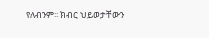የለብንም፡፡ ክብር ህይወታቸውን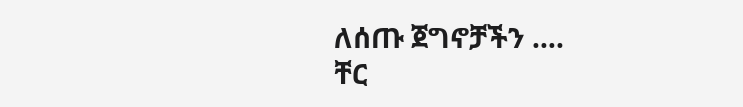ለሰጡ ጀግኖቻችን ….
ቸር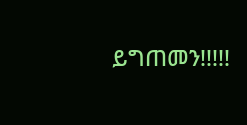ይግጠመን!!!!!